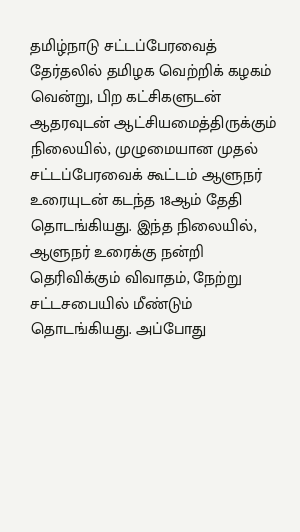தமிழ்நாடு சட்டப்பேரவைத் தேர்தலில் தமிழக வெற்றிக் கழகம் வென்று, பிற கட்சிகளுடன் ஆதரவுடன் ஆட்சியமைத்திருக்கும் நிலையில், முழுமையான முதல் சட்டப்பேரவைக் கூட்டம் ஆளுநர் உரையுடன் கடந்த 18ஆம் தேதி தொடங்கியது. இந்த நிலையில், ஆளுநர் உரைக்கு நன்றி தெரிவிக்கும் விவாதம், நேற்று சட்டசபையில் மீண்டும் தொடங்கியது. அப்போது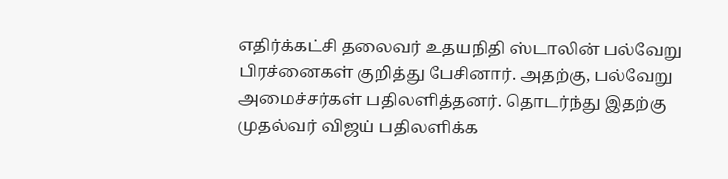எதிர்க்கட்சி தலைவர் உதயநிதி ஸ்டாலின் பல்வேறு பிரச்னைகள் குறித்து பேசினார். அதற்கு, பல்வேறு அமைச்சர்கள் பதிலளித்தனர். தொடர்ந்து இதற்கு முதல்வர் விஜய் பதிலளிக்க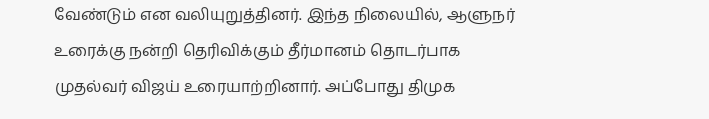வேண்டும் என வலியுறுத்தினர். இந்த நிலையில், ஆளுநர் உரைக்கு நன்றி தெரிவிக்கும் தீர்மானம் தொடர்பாக முதல்வர் விஜய் உரையாற்றினார். அப்போது திமுக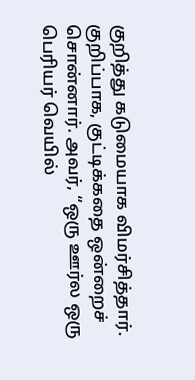குறித்து கடுமையாக விமர்சித்தார்.
குறிப்பாக, குட்டிக்கதை ஒன்றைச் சொன்னார். அவர், “ஒரு ஊர்ல ஒரு பெரியர் வெயில்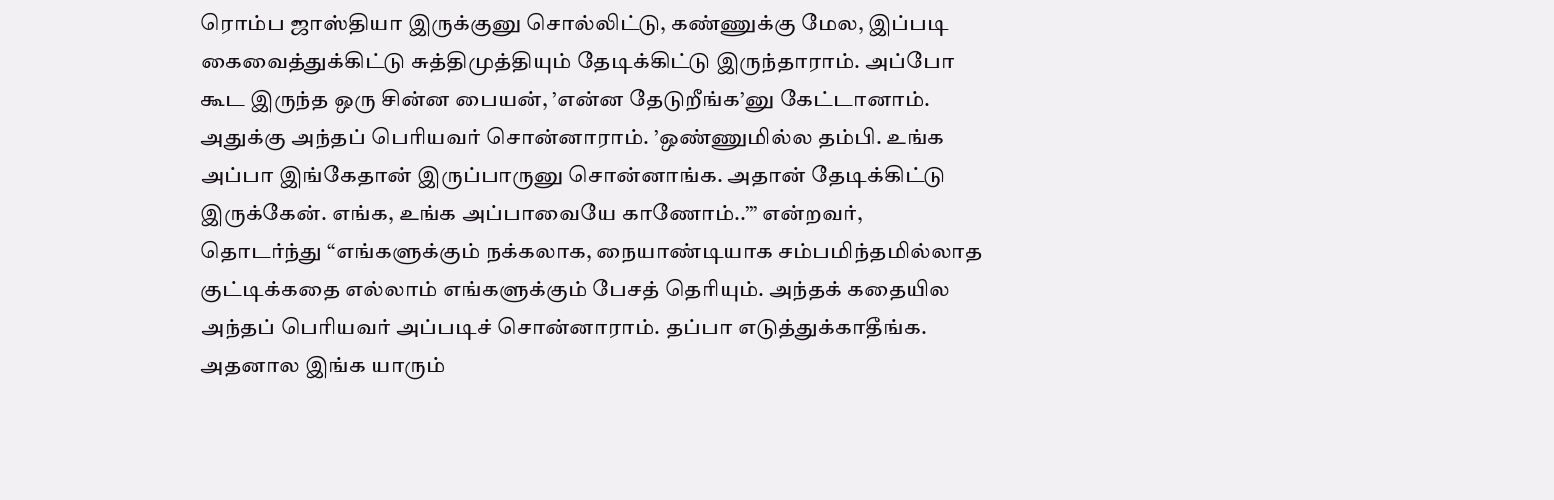ரொம்ப ஜாஸ்தியா இருக்குனு சொல்லிட்டு, கண்ணுக்கு மேல, இப்படி கைவைத்துக்கிட்டு சுத்திமுத்தியும் தேடிக்கிட்டு இருந்தாராம். அப்போ கூட இருந்த ஒரு சின்ன பையன், ’என்ன தேடுறீங்க’னு கேட்டானாம். அதுக்கு அந்தப் பெரியவர் சொன்னாராம். ’ஒண்ணுமில்ல தம்பி. உங்க அப்பா இங்கேதான் இருப்பாருனு சொன்னாங்க. அதான் தேடிக்கிட்டு இருக்கேன். எங்க, உங்க அப்பாவையே காணோம்..’” என்றவர், தொடர்ந்து “எங்களுக்கும் நக்கலாக, நையாண்டியாக சம்பமிந்தமில்லாத குட்டிக்கதை எல்லாம் எங்களுக்கும் பேசத் தெரியும். அந்தக் கதையில அந்தப் பெரியவர் அப்படிச் சொன்னாராம். தப்பா எடுத்துக்காதீங்க. அதனால இங்க யாரும்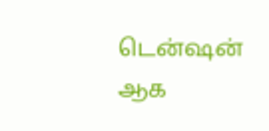டென்ஷன் ஆக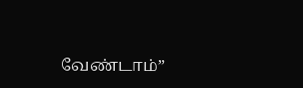வேண்டாம்”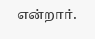என்றார்.